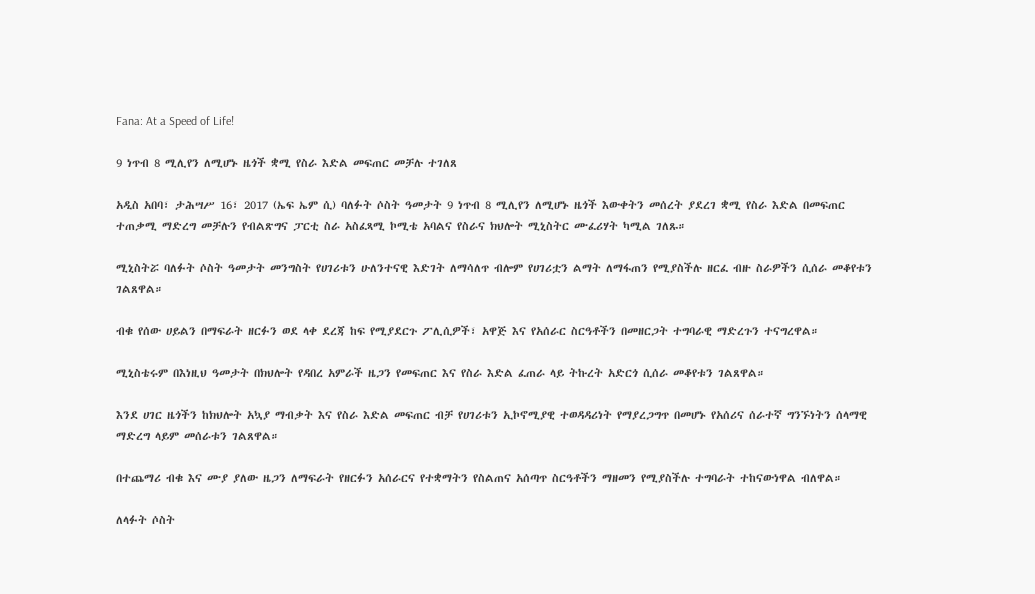Fana: At a Speed of Life!

9 ነጥብ 8 ሚሊየን ለሚሆኑ ዜጎች ቋሚ የስራ እድል መፍጠር መቻሉ ተገለጸ

አዲስ አበባ፣ ታሕሣሥ 16፣ 2017 (ኤፍ ኤም ሲ) ባለፉት ሶስት ዓመታት 9 ነጥብ 8 ሚሊየን ለሚሆኑ ዜጎች እውቀትን መሰረት ያደረገ ቋሚ የስራ እድል በመፍጠር ተጠቃሚ ማድረግ መቻሉን የብልጽግና ፓርቲ ስራ አስፈጻሚ ኮሚቴ አባልና የስራና ክህሎት ሚኒስትር ሙፈሪሃት ካሚል ገለጹ።

ሚኒስትሯ ባለፉት ሶስት ዓመታት መንግስት የሀገሪቱን ሁለንተናዊ እድገት ለማሳለጥ ብሎም የሀገሪቷን ልማት ለማፋጠን የሚያስችሉ ዘርፈ ብዙ ስራዎችን ሲሰራ መቆየቱን ገልጸዋል።

ብቁ የሰው ሀይልን በማፍራት ዘርፉን ወደ ላቀ ደረጃ ከፍ የሚያደርጉ ፖሊሲዎች፣ አዋጅ እና የአሰራር ስርዓቶችን በመዘርጋት ተግባራዊ ማድረጉን ተናግረዋል።

ሚኒስቴሩም በእነዚህ ዓመታት በክህሎት የዳበረ አምራች ዜጋን የመፍጠር እና የስራ እድል ፈጠራ ላይ ትኩረት አድርጎ ሲሰራ መቆየቱን ገልጸዋል።

እንደ ሀገር ዜጎችን ከክህሎት አኳያ ማብቃት እና የስራ እድል መፍጠር ብቻ የሀገሪቱን ኢኮኖሚያዊ ተወዳዳሪነት የማያረጋግጥ በመሆኑ የአሰሪና ሰራተኛ ግንኙነትን ሰላማዊ ማድረግ ላይም መሰራቱን ገልጸዋል።

በተጨማሪ ብቁ እና ሙያ ያለው ዜጋን ለማፍራት የዘርፉን አሰራርና የተቋማትን የስልጠና አሰጣጥ ስርዓቶችን ማዘመን የሚያስችሉ ተግባራት ተከናውነዋል ብለዋል።

ለላፉት ሶስት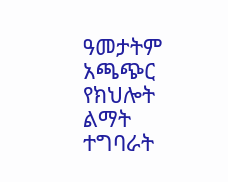ዓመታትም አጫጭር የክህሎት ልማት ተግባራት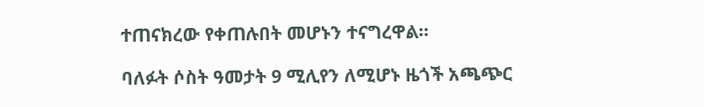ተጠናክረው የቀጠሉበት መሆኑን ተናግረዋል።

ባለፉት ሶስት ዓመታት 9 ሚሊየን ለሚሆኑ ዜጎች አጫጭር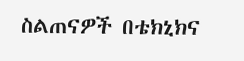ስልጠናዎች በቴክኒክና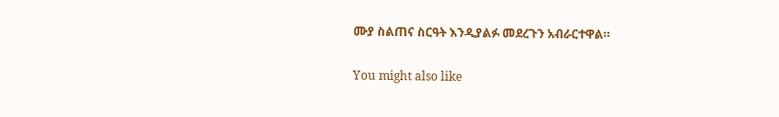ሙያ ስልጠና ስርዓት እንዲያልፉ መደረጉን አብራርተዋል።

You might also like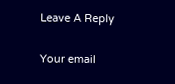Leave A Reply

Your email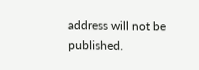address will not be published.